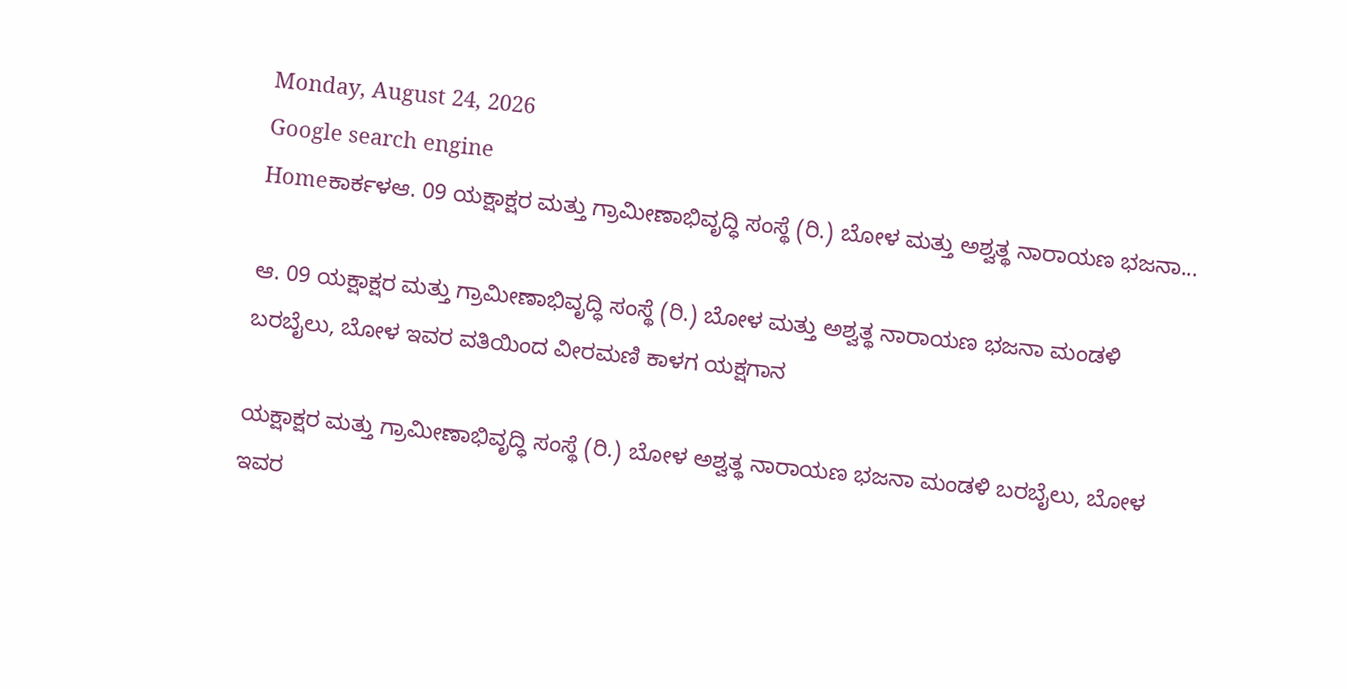Monday, August 24, 2026
Google search engine
Homeಕಾರ್ಕಳಆ. 09 ಯಕ್ಷಾಕ್ಷರ ಮತ್ತು ಗ್ರಾಮೀಣಾಭಿವೃದ್ಧಿ ಸಂಸ್ಥೆ (ರಿ.) ಬೋಳ ಮತ್ತು ಅಶ್ವತ್ಥ ನಾರಾಯಣ ಭಜನಾ...

ಆ. 09 ಯಕ್ಷಾಕ್ಷರ ಮತ್ತು ಗ್ರಾಮೀಣಾಭಿವೃದ್ಧಿ ಸಂಸ್ಥೆ (ರಿ.) ಬೋಳ ಮತ್ತು ಅಶ್ವತ್ಥ ನಾರಾಯಣ ಭಜನಾ ಮಂಡಳಿ ಬರಬೈಲು, ಬೋಳ ಇವರ ವತಿಯಿಂದ ವೀರಮಣಿ ಕಾಳಗ ಯಕ್ಷಗಾನ

ಯಕ್ಷಾಕ್ಷರ ಮತ್ತು ಗ್ರಾಮೀಣಾಭಿವೃದ್ಧಿ ಸಂಸ್ಥೆ (ರಿ.) ಬೋಳ ಅಶ್ವತ್ಥ ನಾರಾಯಣ ಭಜನಾ ಮಂಡಳಿ ಬರಬೈಲು, ಬೋಳ ಇವರ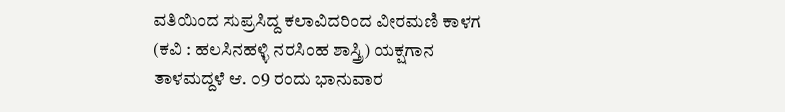ವತಿಯಿಂದ ಸುಪ್ರಸಿದ್ದ ಕಲಾವಿದರಿಂದ ವೀರಮಣಿ ಕಾಳಗ (ಕವಿ : ಹಲಸಿನಹಳ್ಳಿ ನರಸಿಂಹ ಶಾಸ್ತ್ರಿ) ಯಕ್ಷಗಾನ ತಾಳಮದ್ದಳೆ ಆ. ೦9 ರಂದು ಭಾನುವಾರ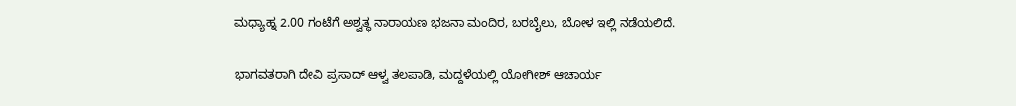ಮಧ್ಯಾಹ್ನ 2.00 ಗಂಟೆಗೆ ಅಶ್ವತ್ಥ ನಾರಾಯಣ ಭಜನಾ ಮಂದಿರ, ಬರಬೈಲು, ಬೋಳ ಇಲ್ಲಿ ನಡೆಯಲಿದೆ.

ಭಾಗವತರಾಗಿ ದೇವಿ ಪ್ರಸಾದ್ ಆಳ್ವ ತಲಪಾಡಿ, ಮದ್ದಳೆಯಲ್ಲಿ ಯೋಗೀಶ್ ಆಚಾರ್ಯ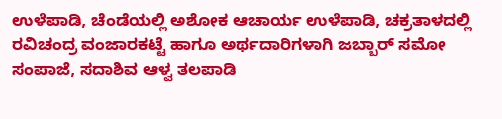ಉಳೆಪಾಡಿ, ಚೆಂಡೆಯಲ್ಲಿ ಅಶೋಕ ಆಚಾರ್ಯ ಉಳೆಪಾಡಿ, ಚಕ್ರತಾಳದಲ್ಲಿ ರವಿಚಂದ್ರ ವಂಜಾರಕಟ್ಟೆ ಹಾಗೂ ಅರ್ಥದಾರಿಗಳಾಗಿ ಜಬ್ಬಾರ್ ಸಮೋ ಸಂಪಾಜೆ, ಸದಾಶಿವ ಆಳ್ವ ತಲಪಾಡಿ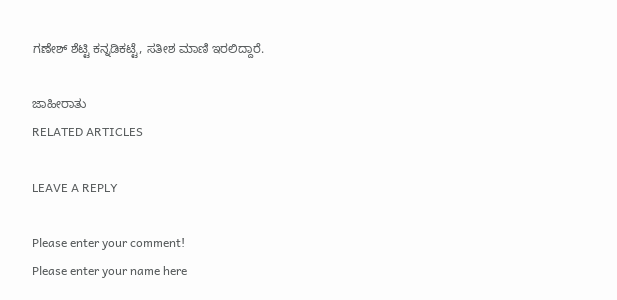ಗಣೇಶ್ ಶೆಟ್ಟಿ ಕನ್ನಡಿಕಟ್ಟೆ, ಸತೀಶ ಮಾಣಿ ಇರಲಿದ್ದಾರೆ.

ಜಾಹೀರಾತು
RELATED ARTICLES

LEAVE A REPLY

Please enter your comment!
Please enter your name here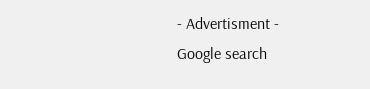- Advertisment -
Google search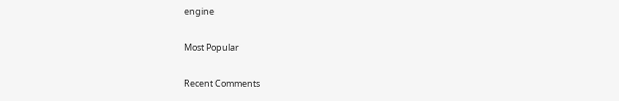engine

Most Popular

Recent Comments